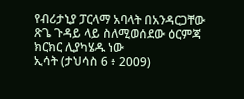የብሪታኒያ ፓርላማ አባላት በአንዳርጋቸው ጽጌ ጉዳይ ላይ ስለሚወሰደው ዕርምጃ ክርክር ሊያካሄዱ ነው
ኢሳት (ታህሳስ 6 ፥ 2009)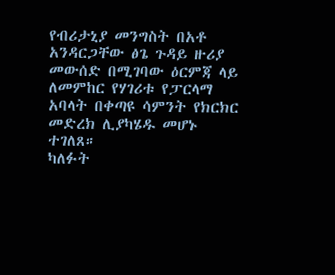የብሪታኒያ መንግስት በአቶ አንዳርጋቸው ፅጌ ጉዳይ ዙሪያ መውሰድ በሚገባው ዕርምጃ ላይ ለመምከር የሃገሪቱ የፓርላማ አባላት በቀጣዩ ሳምንት የክርክር መድረክ ሊያካሄዱ መሆኑ ተገለጸ።
ካለፉት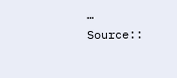…
Source::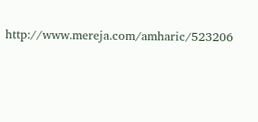http://www.mereja.com/amharic/523206